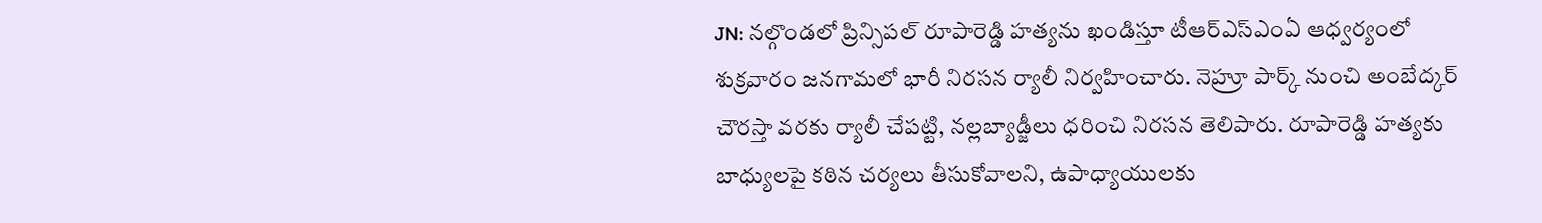JN: నల్గొండలో ప్రిన్సిపల్ రూపారెడ్డి హత్యను ఖండిస్తూ టీఆర్ఎస్ఎంఏ ఆధ్వర్యంలో శుక్రవారం జనగామలో భారీ నిరసన ర్యాలీ నిర్వహించారు. నెహ్రూ పార్క్ నుంచి అంబేద్కర్ చౌరస్తా వరకు ర్యాలీ చేపట్టి, నల్లబ్యాడ్జీలు ధరించి నిరసన తెలిపారు. రూపారెడ్డి హత్యకు బాధ్యులపై కఠిన చర్యలు తీసుకోవాలని, ఉపాధ్యాయులకు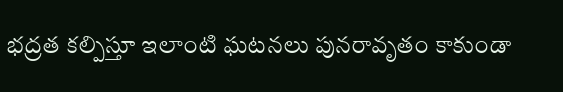భద్రత కల్పిస్తూ ఇలాంటి ఘటనలు పునరావృతం కాకుండా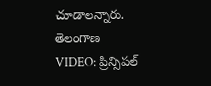చూడాలన్నారు.
తెలంగాణ
VIDEO: ప్రిన్సిపల్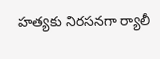హత్యకు నిరసనగా ర్యాలీ